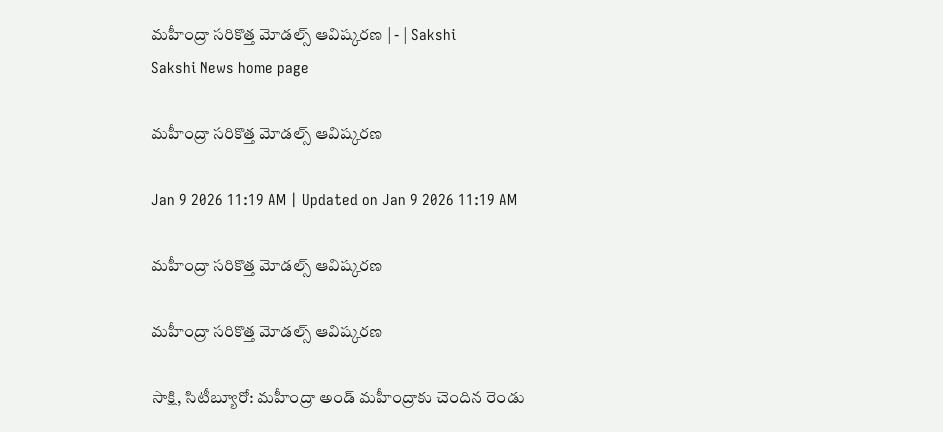మహీంద్రా సరికొత్త మోడల్స్‌ ఆవిష్కరణ | - | Sakshi
Sakshi News home page

మహీంద్రా సరికొత్త మోడల్స్‌ ఆవిష్కరణ

Jan 9 2026 11:19 AM | Updated on Jan 9 2026 11:19 AM

మహీంద్రా సరికొత్త మోడల్స్‌ ఆవిష్కరణ

మహీంద్రా సరికొత్త మోడల్స్‌ ఆవిష్కరణ

సాక్షి, సిటీబ్యూరో: మహీంద్రా అండ్‌ మహీంద్రాకు చెందిన రెండు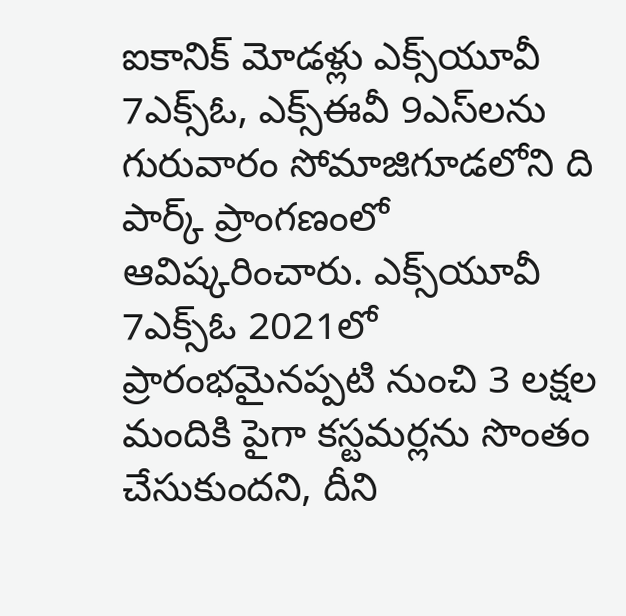ఐకానిక్‌ మోడళ్లు ఎక్స్‌యూవీ 7ఎక్స్‌ఓ, ఎక్స్‌ఈవీ 9ఎస్‌లను గురువారం సోమాజిగూడలోని ది పార్క్‌ ప్రాంగణంలో ఆవిష్కరించారు. ఎక్స్‌యూవీ 7ఎక్స్‌ఓ 2021లో ప్రారంభమైనప్పటి నుంచి 3 లక్షల మందికి పైగా కస్టమర్లను సొంతం చేసుకుందని, దీని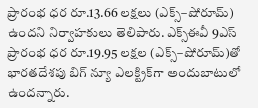ప్రారంభ ధర రూ.13.66 లక్షలు (ఎక్స్‌–షోరూమ్‌) ఉందని నిర్వాహకులు తెలిపారు. ఎక్స్‌ఈవీ 9ఎస్‌ ప్రారంభ ధర రూ.19.95 లక్షల (ఎక్స్‌–షోరూమ్‌)తో భారతదేశపు బిగ్‌ న్యూ ఎలక్ట్రిక్‌గా అందుబాటులో ఉందన్నారు.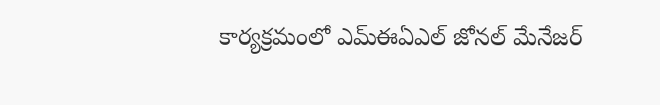కార్యక్రమంలో ఎమ్‌ఈఏఎల్‌ జోనల్‌ మేనేజర్‌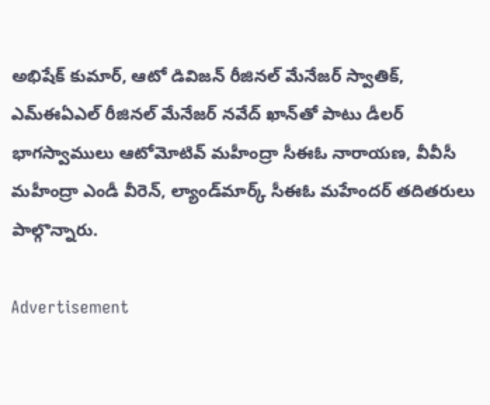అభిషేక్‌ కుమార్‌, ఆటో డివిజన్‌ రీజినల్‌ మేనేజర్‌ స్వాతిక్‌, ఎమ్‌ఈఏఎల్‌ రీజినల్‌ మేనేజర్‌ నవేద్‌ ఖాన్‌తో పాటు డీలర్‌ భాగస్వాములు ఆటోమోటివ్‌ మహీంద్రా సీఈఓ నారాయణ, వీవీసీ మహీంద్రా ఎండీ వీరెన్‌, ల్యాండ్‌మార్క్‌ సీఈఓ మహేందర్‌ తదితరులు పాల్గొన్నారు.

Advertisement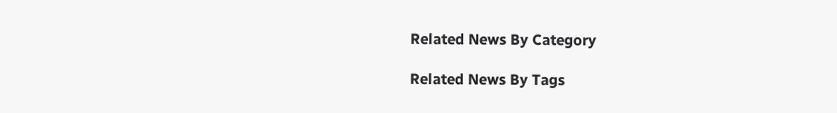Related News By Category

Related News By Tags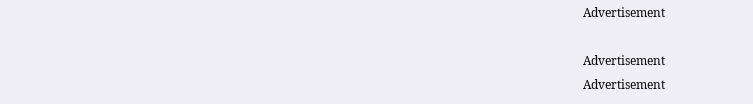Advertisement

Advertisement
Advertisement